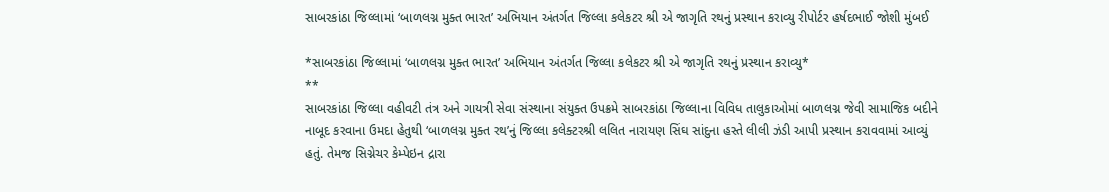સાબરકાંઠા જિલ્લામાં ‘બાળલગ્ન મુક્ત ભારત’ અભિયાન અંતર્ગત જિલ્લા કલેકટર શ્રી એ જાગૃતિ રથનું પ્રસ્થાન કરાવ્યુ રીપોર્ટર હર્ષદભાઈ જોશી મુંબઈ

*સાબરકાંઠા જિલ્લામાં ‘બાળલગ્ન મુક્ત ભારત’ અભિયાન અંતર્ગત જિલ્લા કલેકટર શ્રી એ જાગૃતિ રથનું પ્રસ્થાન કરાવ્યુ*
**
સાબરકાંઠા જિલ્લા વહીવટી તંત્ર અને ગાયત્રી સેવા સંસ્થાના સંયુક્ત ઉપક્રમે સાબરકાંઠા જિલ્લાના વિવિધ તાલુકાઓમાં બાળલગ્ન જેવી સામાજિક બદીને નાબૂદ કરવાના ઉમદા હેતુથી ‘બાળલગ્ન મુક્ત રથ’નું જિલ્લા કલેક્ટરશ્રી લલિત નારાયણ સિંઘ સાંદુના હસ્તે લીલી ઝંડી આપી પ્રસ્થાન કરાવવામાં આવ્યું હતું. તેમજ સિગ્નેચર કેમ્પેઇન દ્રારા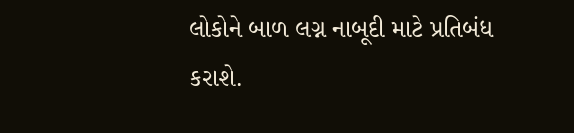લોકોને બાળ લગ્ન નાબૂદી માટે પ્રતિબંધ કરાશે.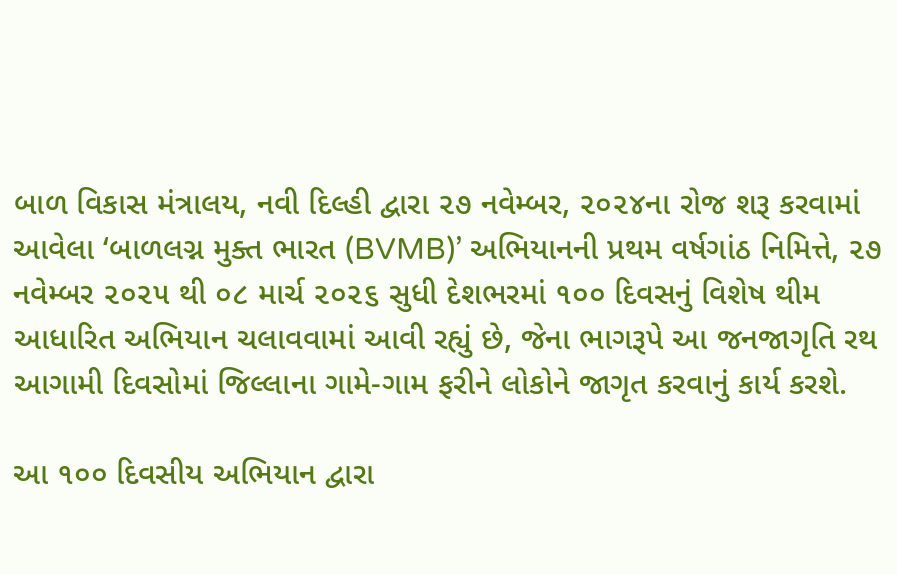બાળ વિકાસ મંત્રાલય, નવી દિલ્હી દ્વારા ૨૭ નવેમ્બર, ૨૦૨૪ના રોજ શરૂ કરવામાં આવેલા ‘બાળલગ્ન મુક્ત ભારત (BVMB)’ અભિયાનની પ્રથમ વર્ષગાંઠ નિમિત્તે, ૨૭ નવેમ્બર ૨૦૨૫ થી ૦૮ માર્ચ ૨૦૨૬ સુધી દેશભરમાં ૧૦૦ દિવસનું વિશેષ થીમ આધારિત અભિયાન ચલાવવામાં આવી રહ્યું છે, જેના ભાગરૂપે આ જનજાગૃતિ રથ આગામી દિવસોમાં જિલ્લાના ગામે-ગામ ફરીને લોકોને જાગૃત કરવાનું કાર્ય કરશે.

આ ૧૦૦ દિવસીય અભિયાન દ્વારા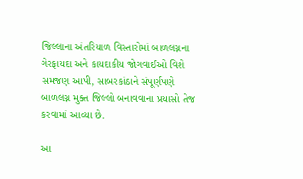જિલ્લાના અંતરિયાળ વિસ્તારોમાં બાળલગ્નના ગેરફાયદા અને કાયદાકીય જોગવાઈઓ વિશે સમજણ આપી, સાબરકાંઠાને સંપૂર્ણપણે બાળલગ્ન મુક્ત જિલ્લો બનાવવાના પ્રયાસો તેજ કરવામાં આવ્યા છે.

આ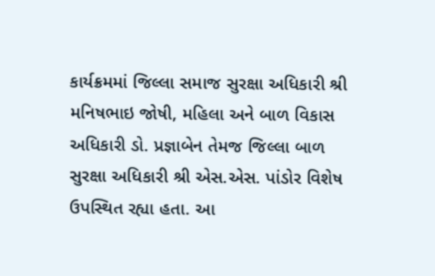કાર્યક્રમમાં જિલ્લા સમાજ સુરક્ષા અધિકારી શ્રી મનિષભાઇ જોષી, મહિલા અને બાળ વિકાસ અધિકારી ડો. પ્રજ્ઞાબેન તેમજ જિલ્લા બાળ સુરક્ષા અધિકારી શ્રી એસ.એસ. પાંડોર વિશેષ ઉપસ્થિત રહ્યા હતા. આ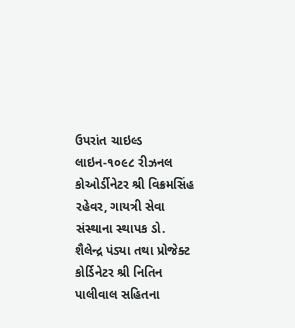ઉપરાંત ચાઇલ્ડ લાઇન-૧૦૯૮ રીઝનલ કોઓર્ડીનેટર શ્રી વિક્રમસિંહ રહેવર, ગાયત્રી સેવા સંસ્થાના સ્થાપક ડો. શૈલેન્દ્ર પંડ્યા તથા પ્રોજેક્ટ કોર્ડિનેટર શ્રી નિતિન પાલીવાલ સહિતના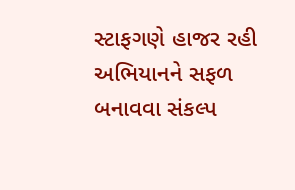સ્ટાફગણે હાજર રહી અભિયાનને સફળ બનાવવા સંકલ્પ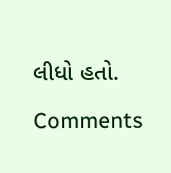લીધો હતો.

Comments